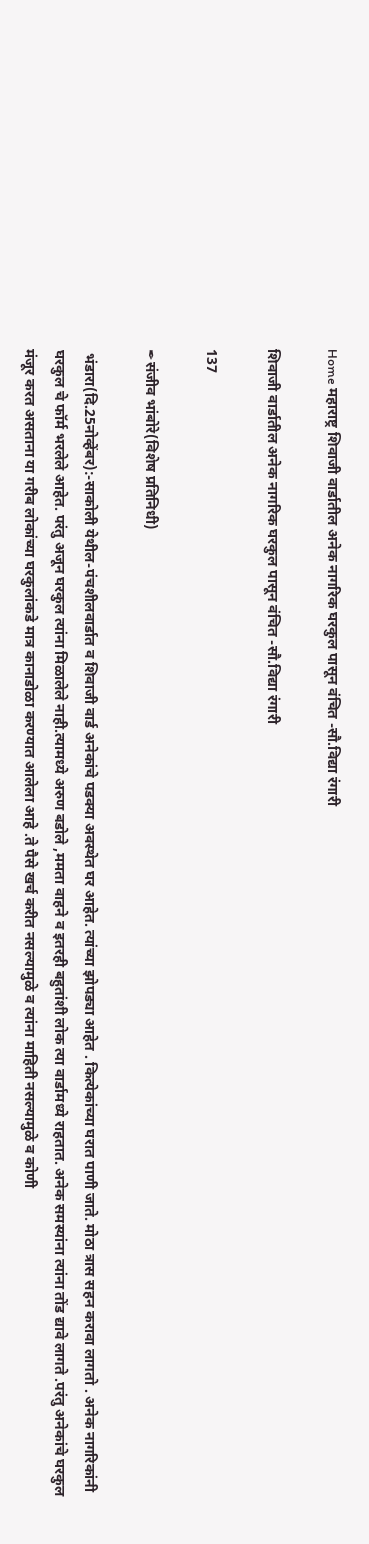Home महाराष्ट्र शिवाजी वार्डातील अनेक नागरिक घरकुल पासून वंचित -सौ.विद्या रंगारी

शिवाजी वार्डातील अनेक नागरिक घरकुल पासून वंचित -सौ.विद्या रंगारी

137

✒संजीव भांबोरे(विशेष प्रतिनिधी)

 भंडारा(दि.25नोव्हेंबर):-साकोली येथील-पंचशीलवार्डात व शिवाजी वार्ड अनेकांचे पडक्या अवस्थेत घर आहेत. त्यांच्या झोपड्या आहेत . कित्येकांच्या घरात पाणी जाते. मोठा त्रास सहन करावा लागतो . अनेक नागरिकांनी घरकुल चे फॉर्म भरलेले आहेत. परंतु अजून घरकुल त्यांना मिळालेले नाही.त्यामध्ये अरुण बडोले ,ममता वाहने व इतरही बहुतांशी लोक त्या वार्डामध्ये राहतात. अनेक समस्यांना त्यांना तोंड द्यावे लागते .परंतु अनेकांचे घरकुल मंजूर करत असताना या गरीब लोकांच्या घरकुलांकडे मात्र कानाडोळा करण्यात आलेला आहे .ते पैसे खर्च करीत नसल्यामुळे व त्यांना माहिती नसल्यामुळे व कोणी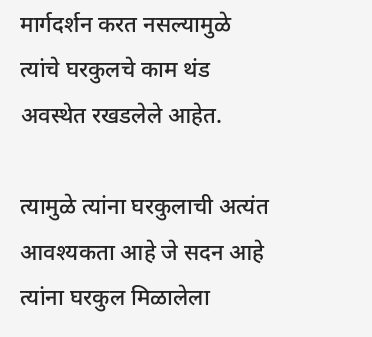मार्गदर्शन करत नसल्यामुळे त्यांचे घरकुलचे काम थंड अवस्थेत रखडलेले आहेत.

त्यामुळे त्यांना घरकुलाची अत्यंत आवश्यकता आहे जे सदन आहे त्यांना घरकुल मिळालेला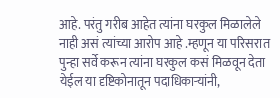आहे. परंतु गरीब आहेत त्यांना घरकुल मिळालेले नाही असं त्यांच्या आरोप आहे .म्हणून या परिसरात पुन्हा सर्वे करून त्यांना घरकुल कसं मिळवून देता येईल या दृष्टिकोनातून पदाधिकाऱ्यांनी,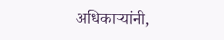अधिकाऱ्यांनी,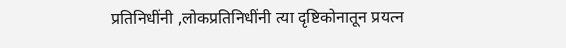प्रतिनिधींनी ,लोकप्रतिनिधींनी त्या दृष्टिकोनातून प्रयत्न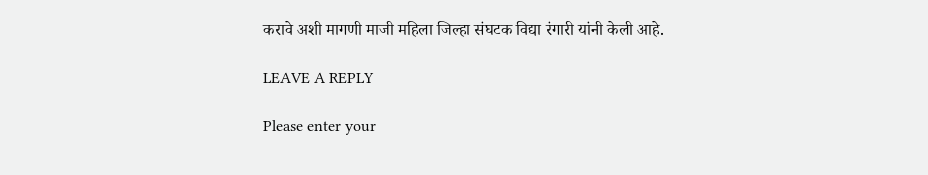करावे अशी मागणी माजी महिला जिल्हा संघटक विद्या रंगारी यांनी केली आहे.

LEAVE A REPLY

Please enter your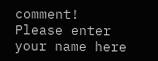comment!
Please enter your name here